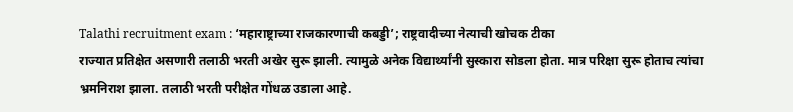Talathi recruitment exam : ‘महाराष्ट्राच्या राजकारणाची कबड्डी’; राष्ट्रवादीच्या नेत्याची खोचक टीका
राज्यात प्रतिक्षेत असणारी तलाठी भरती अखेर सुरू झाली. त्यामुळे अनेक विद्यार्थ्यांनी सुस्कारा सोडला होता. मात्र परिक्षा सुरू होताच त्यांचा भ्रमनिराश झाला. तलाठी भरती परीक्षेत गोंधळ उडाला आहे.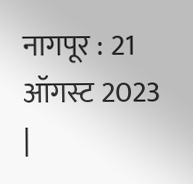नागपूर : 21 ऑगस्ट 2023 |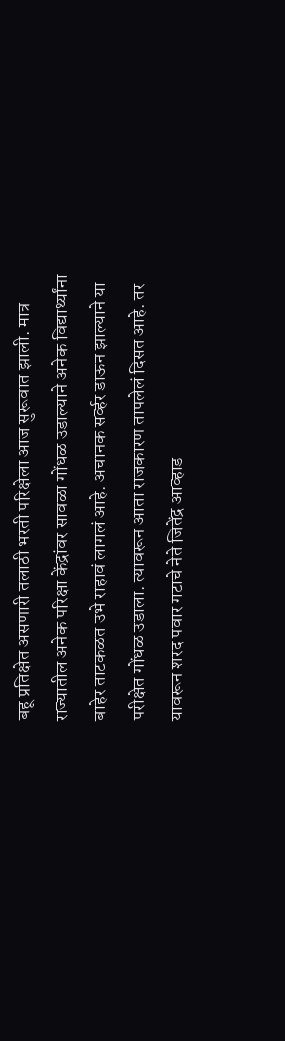बहू प्रतिक्षेत असणारी तलाठी भरती परिक्षेला आज सुरूवात झाली. मात्र राज्यातील अनेक परिक्षा केंद्रांवर सावळा गोंधळ उडाल्याने अनेक विद्यार्थ्यांना बाहेर ताटकळत उभे राहावं लागलं आहे. अचानक सर्व्हर डाऊन झाल्याने या परीक्षेत गोंधळ उडाला. त्यावरून आता राजकारण तापलेलं दिसत आहे. तर यावरून शरद पवार गटाचे नेते जितेंद्र आव्हाड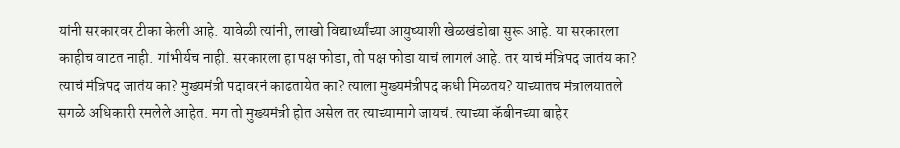यांनी सरकारवर टीका केली आहे. यावेळी त्यांनी, लाखो विद्यार्थ्यांच्या आयुष्याशी खेळखंडोबा सुरू आहे. या सरकारला काहीच वाटत नाही. गांभीर्यच नाही. सरकारला हा पक्ष फोडा, तो पक्ष फोडा याचं लागलं आहे. तर याचं मंत्रिपद जातंय का? त्याचं मंत्रिपद जातंय का? मुख्यमंत्री पदावरनं काढतायेत का? त्याला मुख्यमंत्रीपद कधी मिळतय? याच्यातच मंत्रालयातले सगळे अधिकारी रमलेले आहेत. मग तो मुख्यमंत्री होत असेल तर त्याच्यामागे जायचं. त्याच्या कॅबीनच्या बाहेर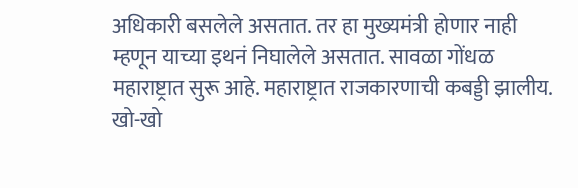अधिकारी बसलेले असतात. तर हा मुख्यमंत्री होणार नाही म्हणून याच्या इथनं निघालेले असतात. सावळा गोंधळ महाराष्ट्रात सुरू आहे. महाराष्ट्रात राजकारणाची कबड्डी झालीय. खो-खो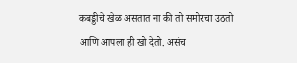कबड्डीचे खेळ असतात ना की तो समोरचा उठतो आणि आपला ही खो देतो. असंच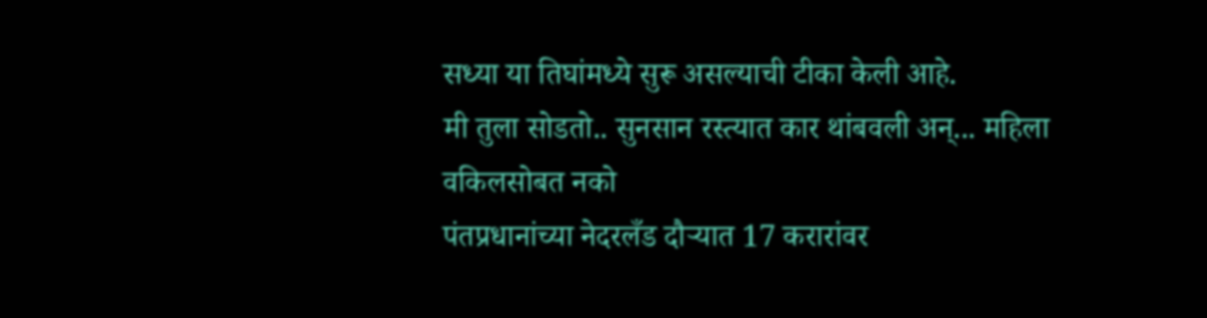सध्या या तिघांमध्ये सुरू असल्याची टीका केली आहे.
मी तुला सोडतो.. सुनसान रस्त्यात कार थांबवली अन्... महिला वकिलसोबत नको
पंतप्रधानांच्या नेदरलँड दौऱ्यात 17 करारांवर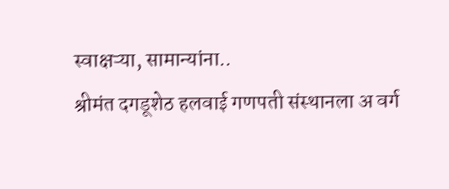स्वाक्षऱ्या, सामान्यांना..
श्रीमंत दगडूशेठ हलवाई गणपती संस्थानला अ वर्ग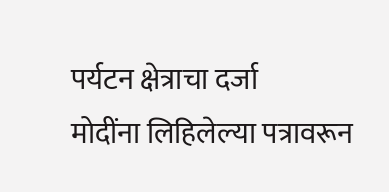पर्यटन क्षेत्राचा दर्जा
मोदींना लिहिलेल्या पत्रावरून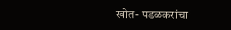खोत- पडळकरांचा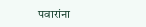पवारांना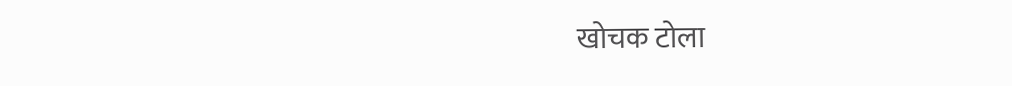खोचक टोला